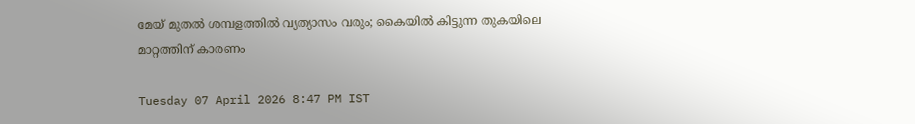മേയ് മുതല്‍ ശമ്പളത്തില്‍ വ്യത്യാസം വരും; കൈയില്‍ കിട്ടുന്ന തുകയിലെ മാറ്റത്തിന് കാരണം

Tuesday 07 April 2026 8:47 PM IST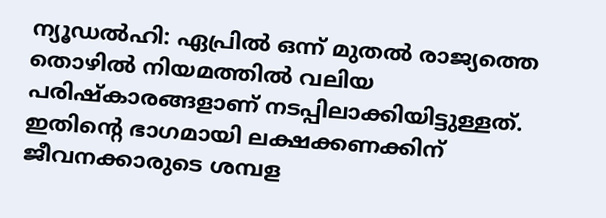ന്യൂഡല്‍ഹി: ഏപ്രില്‍ ഒന്ന് മുതല്‍ രാജ്യത്തെ തൊഴില്‍ നിയമത്തില്‍ വലിയ പരിഷ്‌കാരങ്ങളാണ് നടപ്പിലാക്കിയിട്ടുള്ളത്. ഇതിന്റെ ഭാഗമായി ലക്ഷക്കണക്കിന് ജീവനക്കാരുടെ ശമ്പള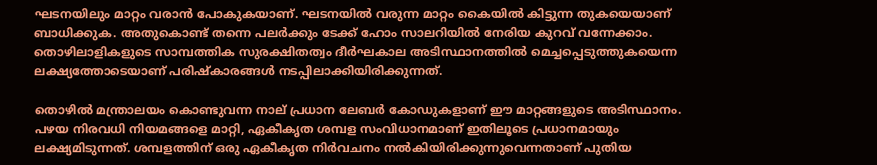ഘടനയിലും മാറ്റം വരാന്‍ പോകുകയാണ്. ഘടനയില്‍ വരുന്ന മാറ്റം കൈയില്‍ കിട്ടുന്ന തുകയെയാണ് ബാധിക്കുക. അതുകൊണ്ട് തന്നെ പലര്‍ക്കും ടേക്ക് ഹോം സാലറിയില്‍ നേരിയ കുറവ് വന്നേക്കാം. തൊഴിലാളികളുടെ സാമ്പത്തിക സുരക്ഷിതത്വം ദീര്‍ഘകാല അടിസ്ഥാനത്തില്‍ മെച്ചപ്പെടുത്തുകയെന്ന ലക്ഷ്യത്തോടെയാണ് പരിഷ്‌കാരങ്ങള്‍ നടപ്പിലാക്കിയിരിക്കുന്നത്.

തൊഴില്‍ മന്ത്രാലയം കൊണ്ടുവന്ന നാല് പ്രധാന ലേബര്‍ കോഡുകളാണ് ഈ മാറ്റങ്ങളുടെ അടിസ്ഥാനം. പഴയ നിരവധി നിയമങ്ങളെ മാറ്റി, ഏകീകൃത ശമ്പള സംവിധാനമാണ് ഇതിലൂടെ പ്രധാനമായും ലക്ഷ്യമിടുന്നത്. ശമ്പളത്തിന് ഒരു ഏകീകൃത നിര്‍വചനം നല്‍കിയിരിക്കുന്നുവെന്നതാണ് പുതിയ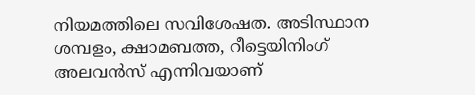നിയമത്തിലെ സവിശേഷത. അടിസ്ഥാന ശമ്പളം, ക്ഷാമബത്ത, റീട്ടെയിനിംഗ് അലവന്‍സ് എന്നിവയാണ്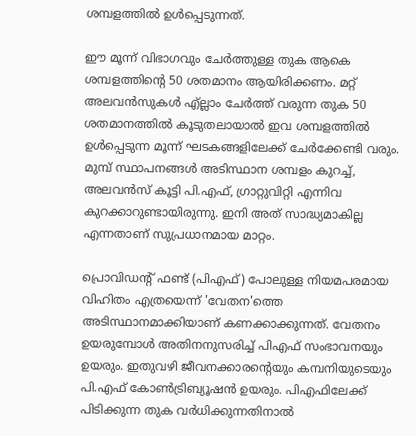ശമ്പളത്തില്‍ ഉള്‍പ്പെടുന്നത്.

ഈ മൂന്ന് വിഭാഗവും ചേര്‍ത്തുള്ള തുക ആകെ ശമ്പളത്തിന്റെ 50 ശതമാനം ആയിരിക്കണം. മറ്റ് അലവന്‍സുകള്‍ എ്ല്ലാം ചേര്‍ത്ത് വരുന്ന തുക 50 ശതമാനത്തില്‍ കൂടുതലായാല്‍ ഇവ ശമ്പളത്തില്‍ ഉള്‍പ്പെടുന്ന മൂന്ന് ഘടകങ്ങളിലേക്ക് ചേര്‍ക്കേണ്ടി വരും. മുമ്പ് സ്ഥാപനങ്ങള്‍ അടിസ്ഥാന ശമ്പളം കുറച്ച്, അലവന്‍സ് കൂട്ടി പി.എഫ്, ഗ്രാറ്റുവിറ്റി എന്നിവ കുറക്കാറുണ്ടായിരുന്നു. ഇനി അത് സാദ്ധ്യമാകില്ല എന്നതാണ് സുപ്രധാനമായ മാറ്റം.

പ്രൊവിഡന്റ് ഫണ്ട് (പിഎഫ്) പോലുള്ള നിയമപരമായ വിഹിതം എത്രയെന്ന് 'വേതന'ത്തെ അടിസ്ഥാനമാക്കിയാണ് കണക്കാക്കുന്നത്. വേതനം ഉയരുമ്പോള്‍ അതിനനുസരിച്ച് പിഎഫ് സംഭാവനയും ഉയരും. ഇതുവഴി ജീവനക്കാരന്റെയും കമ്പനിയുടെയും പി.എഫ് കോണ്‍ട്രിബ്യൂഷന്‍ ഉയരും. പിഎഫിലേക്ക് പിടിക്കുന്ന തുക വര്‍ധിക്കുന്നതിനാല്‍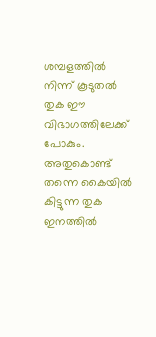ശമ്പളത്തില്‍ നിന്ന് കൂടുതല്‍ തുക ഈ വിഭാഗത്തിലേക്ക് പോകും. അതുകൊണ്ട് തന്നെ കൈയില്‍ കിട്ടുന്ന തുക ഇനത്തില്‍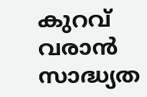കുറവ് വരാന്‍ സാദ്ധ്യത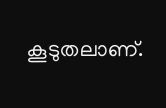കൂടുതലാണ്.